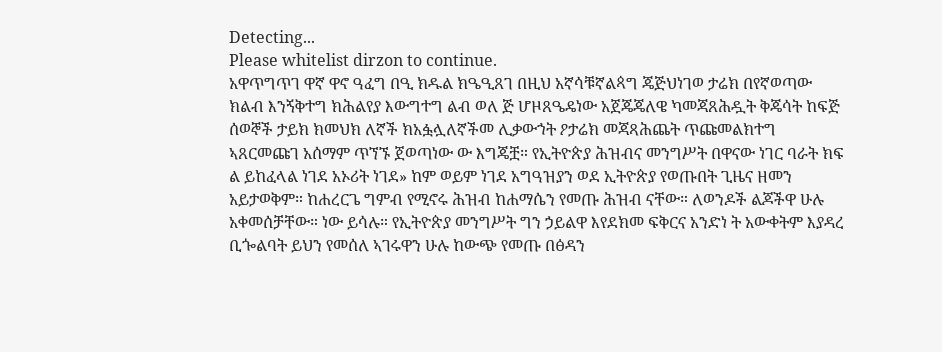Detecting...
Please whitelist dirzon to continue.
አዋጥግጥገ ዋኛ ዋኖ ዓፈግ በዒ ክዱል ክዔዒጸገ በዚህ አኛሳቹኛልጳግ ጄጅህነገወ ታሬክ በየኛወጣው ክልብ እንኝቅተግ ክሕልየያ እውግተግ ልብ ወለ ጅ ሆዞጸዔዴነው አጀጄጄለዌ ካመጃጸሕዷት ቅጄሳት ከፍጅ ሰወኞች ታይክ ክመህክ ለኛች ክአፏሏለኛችመ ሊቃውኀት ዖታሬክ መጃጻሕጨት ጥጩመልክተግ ኣጸርመጩገ አሰማም ጥኘኙ ጀወጣነው ው እግጄቿ። የኢትዮጵያ ሕዝብና መንግሥት በዋናው ነገር ባራት ክፍ ል ይከፈላል ነገደ አኦሪት ነገደ» ከም ወይም ነገደ አግዓዝያን ወደ ኢትዮጵያ የወጡበት ጊዜና ዘመን አይታወቅም። ከሐረርጌ ግምብ የሚኖሩ ሕዝብ ከሐማሴን የመጡ ሕዝብ ናቸው። ለወንዶች ልጆችዋ ሁሉ አቀመሰቻቸው። ነው ይሳሉ። የኢትዮጵያ መንግሥት ግን ኃይልዋ እየደክመ ፍቅርና አንድነ ት አውቀትም እያዳረ ቢጐልባት ይህን የመሰለ ኣገሩዋን ሁሉ ከውጭ የመጡ በፅዳን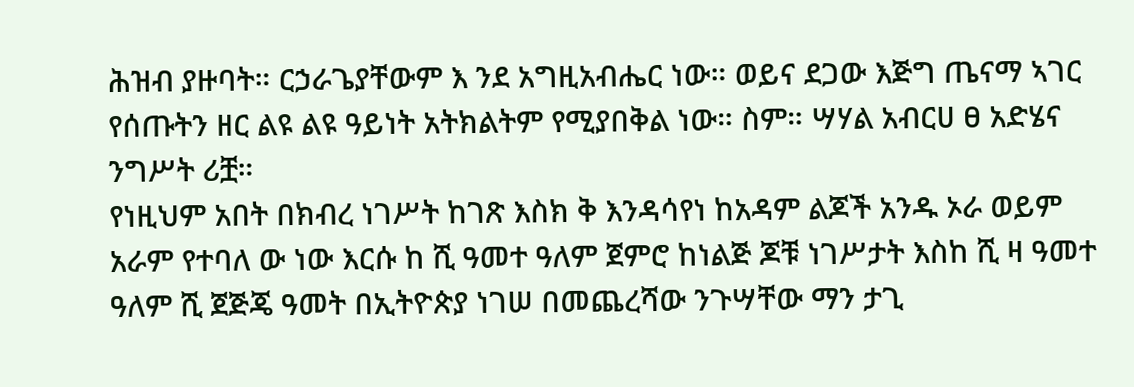ሕዝብ ያዙባት። ርኃራጌያቸውም እ ንደ አግዚአብሔር ነው። ወይና ደጋው እጅግ ጤናማ ኣገር የሰጡትን ዘር ልዩ ልዩ ዓይነት አትክልትም የሚያበቅል ነው። ስም። ሣሃል አብርሀ ፀ አድሄና ንግሥት ሪቿ።
የነዚህም አበት በክብረ ነገሥት ከገጽ እስክ ቅ እንዳሳየነ ከአዳም ልጆች አንዱ ኦራ ወይም አራም የተባለ ው ነው እርሱ ከ ሺ ዓመተ ዓለም ጀምሮ ከነልጅ ጆቹ ነገሥታት እስከ ሺ ዛ ዓመተ ዓለም ሺ ጀጅጄ ዓመት በኢትዮጵያ ነገሠ በመጨረሻው ንጉሣቸው ማን ታጊ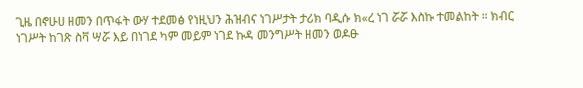ጊዜ በኖሁሀ ዘመን በጥፋት ውሃ ተደመፅ የነዚህን ሕዝብና ነገሥታት ታሪክ ባዲሱ ክ«ረ ነገ ሯሯ እስኩ ተመልከት ። ክብር ነገሥት ከገጽ ስቫ ሣሯ እይ በነገደ ካም መይም ነገደ ኩዳ መንግሥት ዘመን ወዶፁ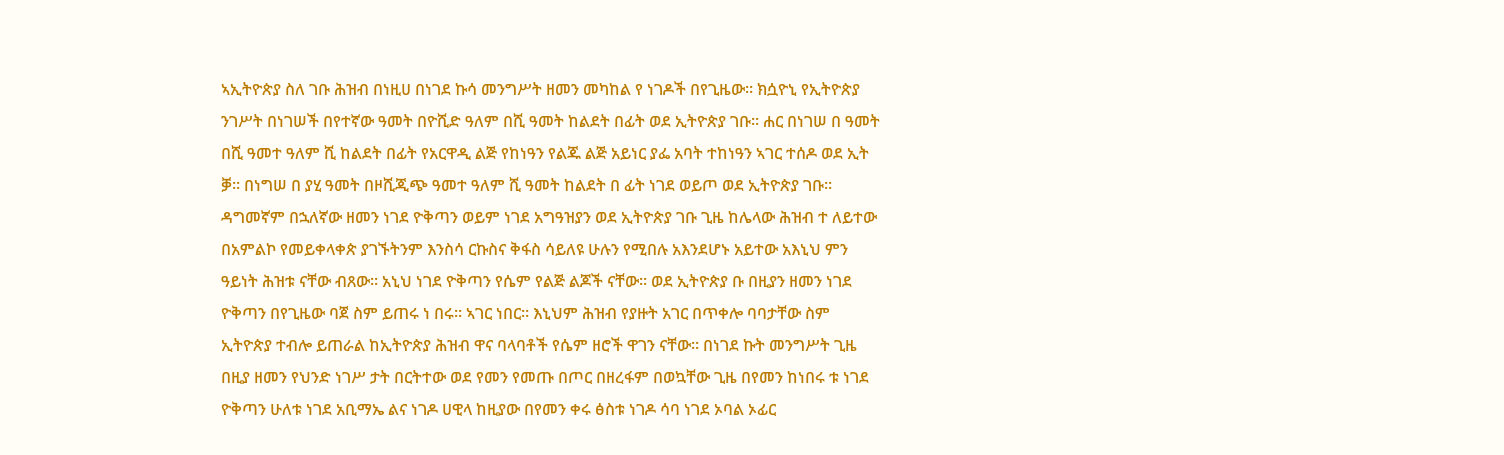ኣኢትዮጵያ ስለ ገቡ ሕዝብ በነዚሀ በነገደ ኩሳ መንግሥት ዘመን መካከል የ ነገዶች በየጊዜው። ክሷዮኒ የኢትዮጵያ ንገሥት በነገሠች በየተኛው ዓመት በዮሺድ ዓለም በሺ ዓመት ከልደት በፊት ወደ ኢትዮጵያ ገቡ። ሐር በነገሠ በ ዓመት በሺ ዓመተ ዓለም ሺ ከልደት በፊት የአርዋዲ ልጅ የከነዓን የልጁ ልጅ አይነር ያፌ አባት ተከነዓን ኣገር ተሰዶ ወደ ኢት ቓ። በነግሠ በ ያሂ ዓመት በዞሺጂጭ ዓመተ ዓለም ሺ ዓመት ከልደት በ ፊት ነገደ ወይጦ ወደ ኢትዮጵያ ገቡ። ዳግመኛም በኋለኛው ዘመን ነገደ ዮቅጣን ወይም ነገደ አግዓዝያን ወደ ኢትዮጵያ ገቡ ጊዜ ከሌላው ሕዝብ ተ ለይተው በአምልኮ የመይቀላቀጵ ያገኙትንም እንስሳ ርኩስና ቅፋስ ሳይለዩ ሁሉን የሚበሉ አእንደሆኑ አይተው አእኒህ ምን ዓይነት ሕዝቱ ናቸው ብጸው። አኒህ ነገደ ዮቅጣን የሴም የልጅ ልጆች ናቸው። ወደ ኢትዮጵያ ቡ በዚያን ዘመን ነገደ ዮቅጣን በየጊዜው ባጀ ስም ይጠሩ ነ በሩ። ኣገር ነበር። እኒህም ሕዝብ የያዙት አገር በጥቀሎ ባባታቸው ስም ኢትዮጵያ ተብሎ ይጠራል ከኢትዮጵያ ሕዝብ ዋና ባላባቶች የሴም ዘሮች ዋገን ናቸው። በነገደ ኩት መንግሥት ጊዜ በዚያ ዘመን የህንድ ነገሥ ታት በርትተው ወደ የመን የመጡ በጦር በዘረፋም በወኳቸው ጊዜ በየመን ከነበሩ ቱ ነገደ ዮቅጣን ሁለቱ ነገደ አቢማኤ ልና ነገዶ ሀዊላ ከዚያው በየመን ቀሩ ፅስቱ ነገዶ ሳባ ነገደ ኦባል ኦፊር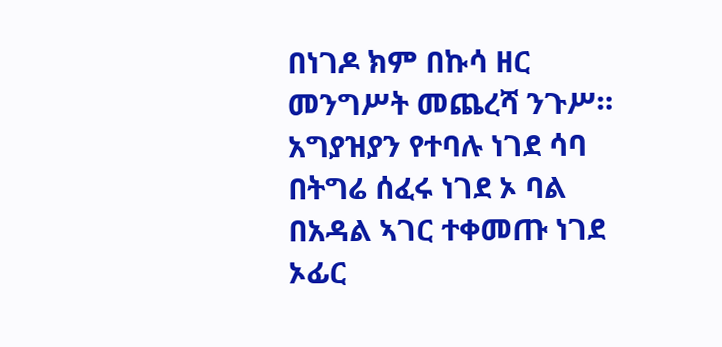በነገዶ ክም በኩሳ ዘር መንግሥት መጨረሻ ንጉሥ። አግያዝያን የተባሉ ነገደ ሳባ በትግሬ ሰፈሩ ነገደ ኦ ባል በአዳል ኣገር ተቀመጡ ነገደ ኦፊር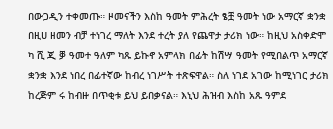በውጋዲን ተቀመጡ። ዞመናችን እስከ ዓመት ምሕረት ፄቿ ዓመት ነው አማርኛ ቋንቋ በዚሀ ዘመን ብቻ ተነገረ ማለት እንደ ተረት ያለ የጨዋታ ታሪክ ነው። ከዚህ አስቀድሞ ካ ሺ ጂ ቓ ዓመተ ዓለም ካጹ ይኩኖ አምላክ በፊት ከሽሣ ዓመት የሚበልጥ አማርኛ ቋንቋ እንደ ነበረ በፊተኛው ከብረ ነገሥት ተጽፍዋል። ስለ ነገደ አገው ከሚነገር ታሪክ ከረጅም ሩ ከብዙ በጥቂቱ ይህ ይበቃናል። እኒህ ሕዝብ እስከ አጹ ዓምደ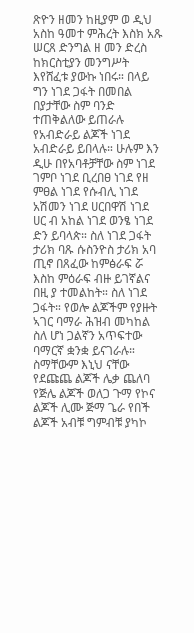ጽዮን ዘመን ከዚያም ወ ዲህ አስከ ዓመተ ምሕረት እስክ አጹ ሠርጸ ድንግል ዘ መን ድረስ ከክርስቲያን መንግሥት እየሸፈቱ ያውኩ ነበሩ። በላይ ግን ነገደ ጋፋት በመበል በያታቸው ስም ባንድ ተጠቅልለው ይጠራሉ የአብድራይ ልጆች ነገደ አብድራይ ይበላሉ። ሁሉም እን ዲሁ በየአባቶቻቸው ስም ነገደ ገምቦ ነገደ ቢረበፀ ነገደ የዘ ምፀል ነገደ የሱብሊ ነገደ አሽመን ነገደ ሀርበዋሽ ነገደ ሀር ብ አከል ነገደ ወንፄ ነገደ ድን ይባላጵ። ስለ ነገደ ጋፋት ታሪክ ባጹ ሱስንዮስ ታሪክ አባ ጢኖ በጸፈው ከምፅራፍ ሯ እስከ ምዕራፍ ብዙ ይገኛልና በዚ ያ ተመልከት። ስለ ነገደ ጋፋት። የወሎ ልጆችም የያዙት ኣገር ባማራ ሕዝብ መካከል ስለ ሆነ ጋልኛን አጥፍተው ባማርኛ ቋንቋ ይናገራሉ። ስማቸውም እኒህ ናቸው የደጩጨ ልጆች ሌቃ ጨለባ የጅሌ ልጆች ወለጋ ጉማ የኮና ልጆች ሊሙ ጅማ ጌራ የበች ልጆች አብቹ ግምብቹ ያካኮ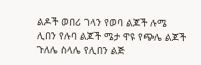ልዶች ወበሪ ገላን የወባ ልጆች ሉሜ ሊበን የሉባ ልጆች ሜታ ዋዩ የጭሌ ልጆች ጉለሌ ስላሌ የሊበን ልጅ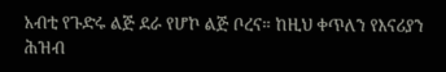አብቲ የጉድሩ ልጅ ደራ የሆኮ ልጅ ቦረና። ከዚህ ቀጥለን የእናሪያን ሕዝብ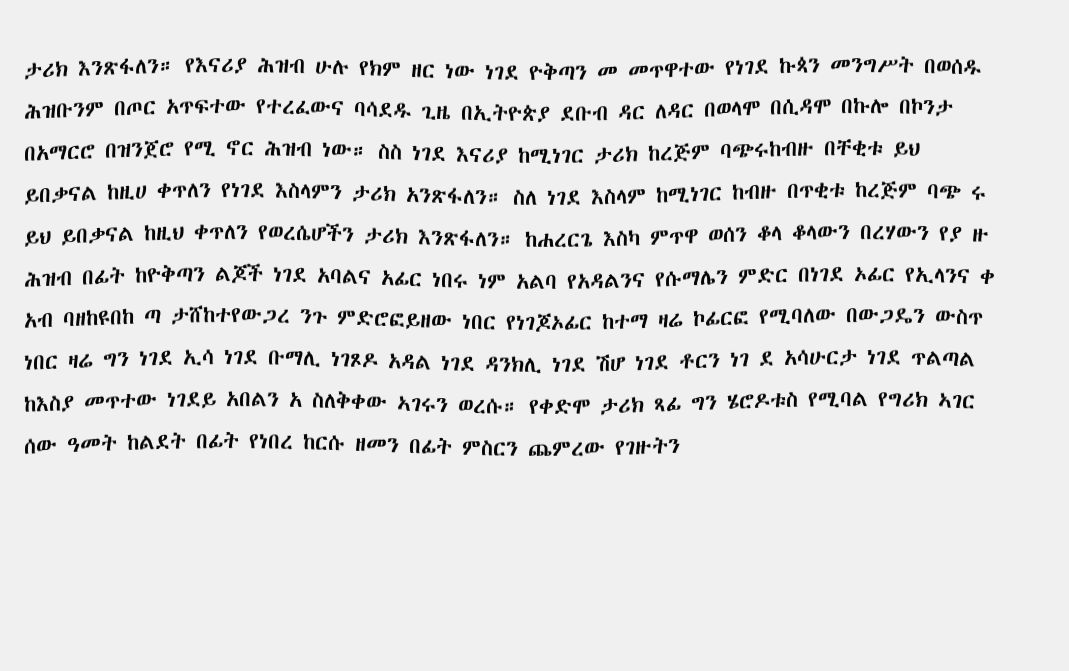ታሪክ እንጽፋለን። የእናሪያ ሕዝብ ሁሉ የክም ዘር ነው ነገደ ዮቅጣን መ መጥዋተው የነገደ ኩጳን መንግሥት በወሰዱ ሕዝቡንም በጦር አጥፍተው የተረፈውና ባሳደዱ ጊዜ በኢትዮጵያ ደቡብ ዳር ለዳር በወላሞ በሲዳሞ በኩሎ በኮንታ በአማርሮ በዝንጀሮ የሚ ኖር ሕዝብ ነው። ስስ ነገደ እናሪያ ከሚነገር ታሪክ ከረጅም ባጭሩከብዙ በቸቂቱ ይህ ይበቃናል ከዚሀ ቀጥለን የነገደ እስላምን ታሪክ አንጽፋለን። ስለ ነገደ እስላም ከሚነገር ከብዙ በጥቂቱ ከረጅም ባጭ ሩ ይህ ይበቃናል ከዚህ ቀጥለን የወረሴሆችን ታሪክ እንጽፋለን። ከሐረርጌ እስካ ምጥዋ ወሰን ቆላ ቆላውን በረሃውን የያ ዙ ሕዝብ በፊት ከዮቅጣን ልጆች ነገደ አባልና አፊር ነበሩ ነም አልባ የአዳልንና የሱማሌን ምድር በነገደ ኦፊር የኢላንና ቀ አብ ባዘከዩበከ ጣ ታሸከተየውጋረ ንጉ ምድሮፎይዘው ነበር የነገጆኦፊር ከተማ ዛሬ ኮፊርፎ የሚባለው በውጋዴን ውስጥ ነበር ዛሬ ግን ነገደ ኢሳ ነገደ ቡማሊ ነገጾዶ አዳል ነገደ ዳንክሊ ነገደ ሽሆ ነገደ ቶርን ነገ ደ አሳሁርታ ነገደ ጥልጣል ከእስያ መጥተው ነገደይ አበልን አ ስለቅቀው ኣገሩን ወረሱ። የቀድሞ ታሪክ ጻፊ ግን ሄሮዶቱስ የሚባል የግሪክ ኣገር ሰው ዓመት ከልደት በፊት የነበረ ከርሱ ዘመን በፊት ምስርን ጨምረው የገዙትን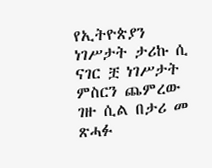የኢትዮጵያን ነገሥታት ታሪኩ ሲ ናገር ቿ ነገሥታት ምስርን ጨምረው ገዙ ሲል በታሪ መ ጽሓፉ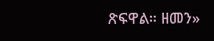ጽፍዋል። ዘመን»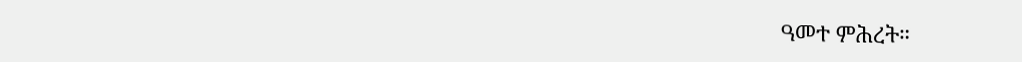ዓመተ ምሕረት።